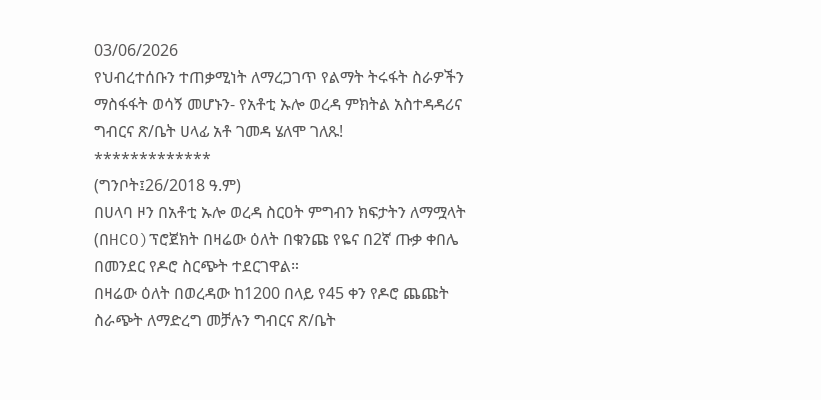03/06/2026
የህብረተሰቡን ተጠቃሚነት ለማረጋገጥ የልማት ትሩፋት ስራዎችን ማስፋፋት ወሳኝ መሆኑን- የአቶቲ ኡሎ ወረዳ ምክትል አስተዳዳሪና ግብርና ጽ/ቤት ሀላፊ አቶ ገመዳ ሄለሞ ገለጹ!
*************
(ግንቦት፤26/2018 ዓ.ም)
በሀላባ ዞን በአቶቲ ኡሎ ወረዳ ስርዐት ምግብን ክፍታትን ለማሟላት (በHCO)ፕሮጀክት በዛሬው ዕለት በቁንጩ የዬና በ2ኛ ጡቃ ቀበሌ በመንደር የዶሮ ስርጭት ተደርገዋል።
በዛሬው ዕለት በወረዳው ከ1200 በላይ የ45 ቀን የዶሮ ጨጩት ስራጭት ለማድረግ መቻሉን ግብርና ጽ/ቤት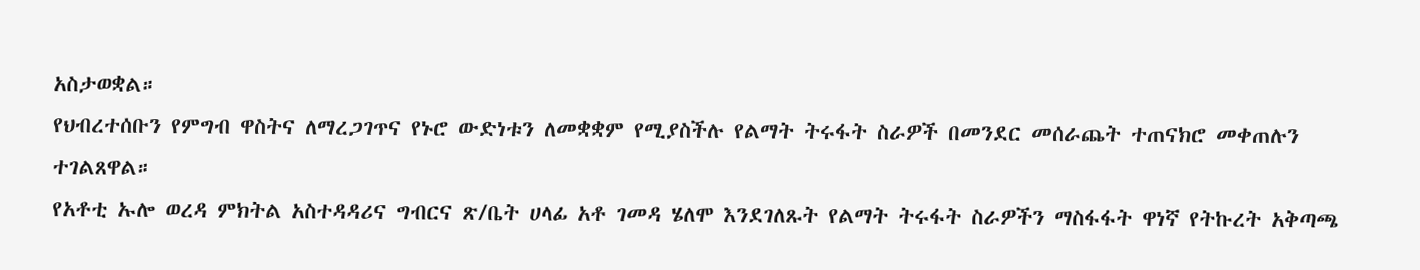አስታወቋል።
የህብረተሰቡን የምግብ ዋስትና ለማረጋገጥና የኑሮ ውድነቱን ለመቋቋም የሚያስችሉ የልማት ትሩፋት ስራዎች በመንደር መሰራጨት ተጠናክሮ መቀጠሉን ተገልጸዋል።
የአቶቲ ኡሎ ወረዳ ምክትል አስተዳዳሪና ግብርና ጽ/ቤት ሀላፊ አቶ ገመዳ ሄለሞ እንደገለጹት የልማት ትሩፋት ስራዎችን ማስፋፋት ዋነኛ የትኩረት አቅጣጫ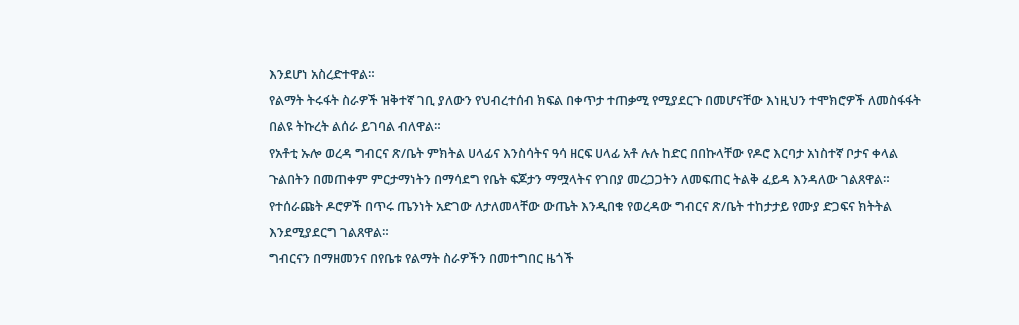እንደሆነ አስረድተዋል።
የልማት ትሩፋት ስራዎች ዝቅተኛ ገቢ ያለውን የህብረተሰብ ክፍል በቀጥታ ተጠቃሚ የሚያደርጉ በመሆናቸው እነዚህን ተሞክሮዎች ለመስፋፋት በልዩ ትኩረት ልሰራ ይገባል ብለዋል።
የአቶቲ ኡሎ ወረዳ ግብርና ጽ/ቤት ምክትል ሀላፊና እንስሳትና ዓሳ ዘርፍ ሀላፊ አቶ ሉሉ ከድር በበኩላቸው የዶሮ እርባታ አነስተኛ ቦታና ቀላል ጉልበትን በመጠቀም ምርታማነትን በማሳደግ የቤት ፍጆታን ማሟላትና የገበያ መረጋጋትን ለመፍጠር ትልቅ ፈይዳ እንዳለው ገልጸዋል።
የተሰራጩት ዶሮዎች በጥሩ ጤንነት አድገው ለታለመላቸው ውጤት እንዲበቁ የወረዳው ግብርና ጽ/ቤት ተከታታይ የሙያ ድጋፍና ክትትል እንደሚያደርግ ገልጸዋል።
ግብርናን በማዘመንና በየቤቱ የልማት ስራዎችን በመተግበር ዜጎች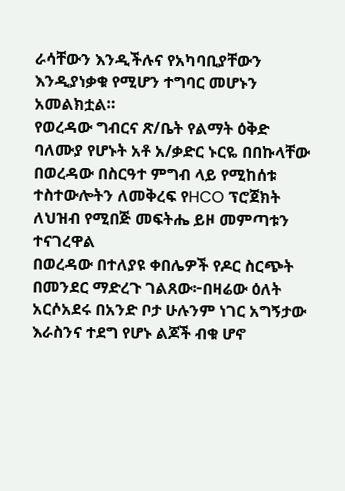ራሳቸውን እንዲችሉና የአካባቢያቸውን እንዲያነቃቁ የሚሆን ተግባር መሆኑን አመልክቷል።
የወረዳው ግብርና ጽ/ቤት የልማት ዕቅድ ባለሙያ የሆኑት አቶ አ/ቃድር ኑርዬ በበኩላቸው በወረዳው በስርዓተ ምግብ ላይ የሚከሰቱ ተስተውሎትን ለመቅረፍ የHCO ፕሮጀክት ለህዝብ የሚበጅ መፍትሔ ይዞ መምጣቱን ተናገረዋል
በወረዳው በተለያዩ ቀበሌዎች የዶር ስርጭት በመንደር ማድረጉ ገልጸው፦በዛሬው ዕለት አርሶአደሩ በአንድ ቦታ ሁሉንም ነገር አግኝታው እራስንና ተደግ የሆኑ ልጆች ብቁ ሆኖ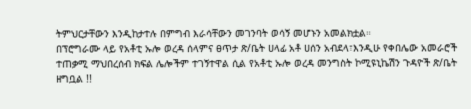ትምህርታቸውን እንዲከታተሉ በምግብ እራሳቸውን መገንባት ወሳኝ መሆኑን አመልክቷል።
በፕሮግራሙ ላይ የአቶቲ ኡሎ ወረዳ ሰላምና ፀጥታ ጽ/ቤት ሀላፊ አቶ ሀሰን አብደላ፣እንዲሁ የቀበሌው አመራሮች ተጠቃሚ ማህበረሰብ ክፍል ሌሎችም ተገኝተዋል ሲል የአቶቲ ኡሎ ወረዳ መንግስት ኮሚዩኒኬሽን ጉዳዮች ጽ/ቤት ዘግቧል !!